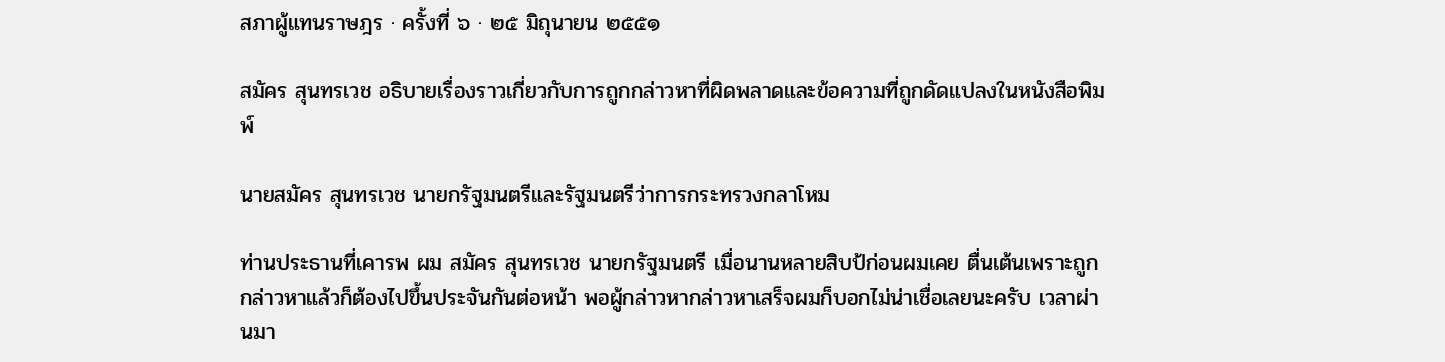สภาผู้แทนราษฎร · ครั้งที่ ๖ · ๒๕ มิถุนายน ๒๕๕๑

สมัคร สุนทรเวช อธิบายเรื่องราวเกี่ยวกับการถูกกล่าวหาที่ผิดพลาดและข้อความที่ถูกดัดแปลงในหนังสือพิมพ์

นายสมัคร สุนทรเวช นายกรัฐมนตรีและรัฐมนตรีว่าการกระทรวงกลาโหม

ท่านประธานที่เคารพ ผม สมัคร สุนทรเวช นายกรัฐมนตรี เมื่อนานหลายสิบป้ก่อนผมเคย ตื่นเต้นเพราะถูกกล่าวหาแล้วก็ต้องไปขึ้นประจันกันต่อหน้า พอผู้กล่าวหากล่าวหาเสร็จผมก็บอกไม่น่าเชื่อเลยนะครับ เวลาผ่านมา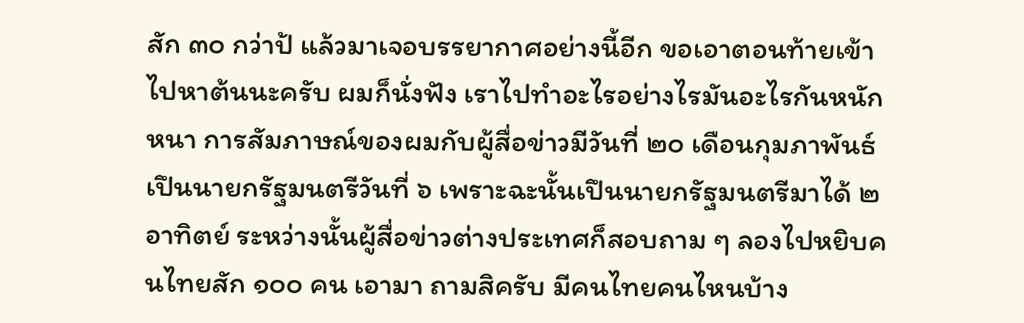สัก ๓๐ กว่าป้ แล้วมาเจอบรรยากาศอย่างนี้อีก ขอเอาตอนท้ายเข้าไปหาต้นนะครับ ผมก็นั่งฟัง เราไปทําอะไรอย่างไรมันอะไรกันหนักหนา การสัมภาษณ์ของผมกับผู้สื่อข่าวมีวันที่ ๒๐ เดือนกุมภาพันธ์ เปึนนายกรัฐมนตรีวันที่ ๖ เพราะฉะนั้นเปึนนายกรัฐมนตรีมาได้ ๒ อาทิตย์ ระหว่างนั้นผู้สื่อข่าวต่างประเทศก็สอบถาม ๆ ลองไปหยิบคนไทยสัก ๑๐๐ คน เอามา ถามสิครับ มีคนไทยคนไหนบ้าง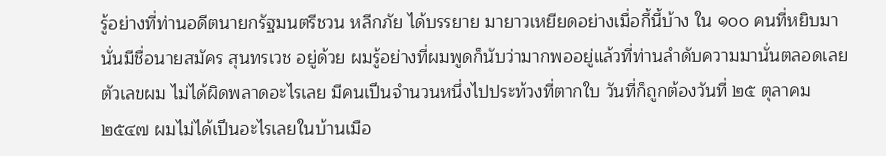รู้อย่างที่ท่านอดีตนายกรัฐมนตรีชวน หลีกภัย ได้บรรยาย มายาวเหยียดอย่างเมื่อกี้นี้บ้าง ใน ๑๐๐ คนที่หยิบมานั่นมีชื่อนายสมัคร สุนทรเวช อยู่ด้วย ผมรู้อย่างที่ผมพูดก็นับว่ามากพออยู่แล้วที่ท่านลําดับความมานั่นตลอดเลย ตัวเลขผม ไม่ได้ผิดพลาดอะไรเลย มีคนเปึนจํานวนหนึ่งไปประท้วงที่ตากใบ วันที่ก็ถูกต้องวันที่ ๒๕ ตุลาคม ๒๕๔๗ ผมไม่ได้เปึนอะไรเลยในบ้านเมือ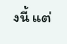งนี้ แต่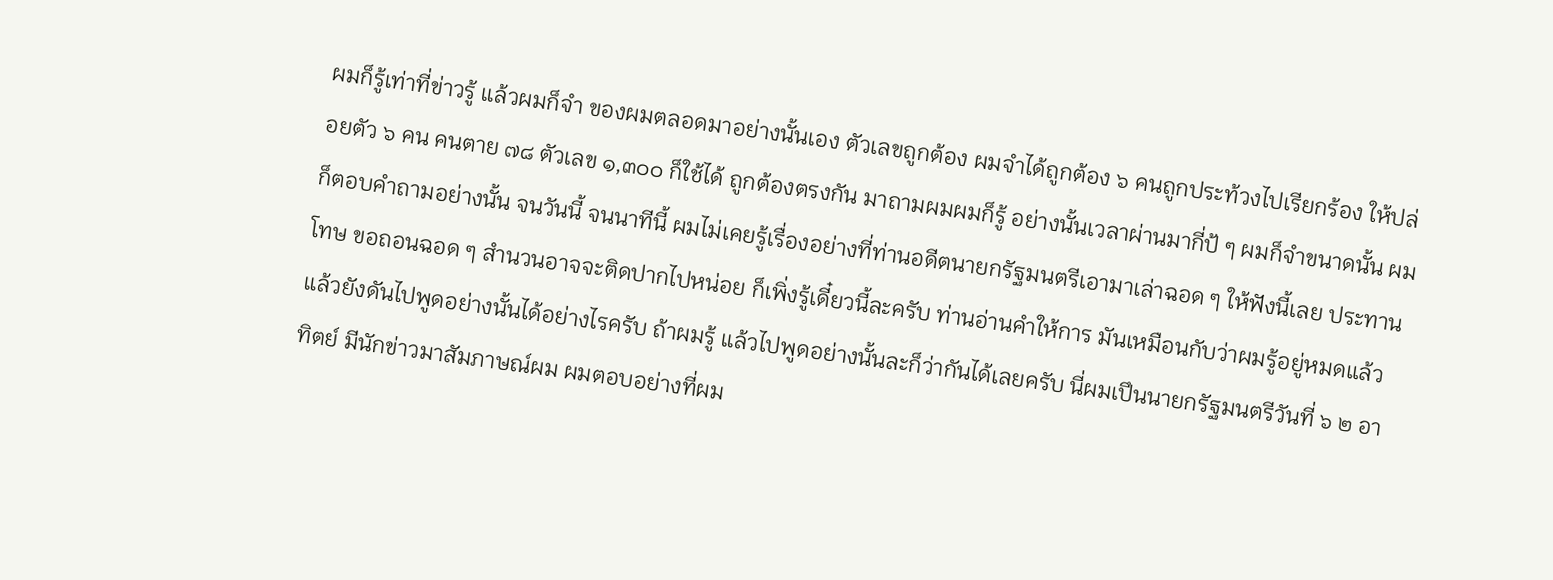ผมก็รู้เท่าที่ข่าวรู้ แล้วผมก็จํา ของผมตลอดมาอย่างนั้นเอง ตัวเลขถูกต้อง ผมจําได้ถูกต้อง ๖ คนถูกประท้วงไปเรียกร้อง ให้ปล่อยตัว ๖ คน คนตาย ๗๘ ตัวเลข ๑,๓๐๐ ก็ใช้ได้ ถูกต้องตรงกัน มาถามผมผมก็รู้ อย่างนั้นเวลาผ่านมากี่ป้ ๆ ผมก็จําขนาดนั้น ผมก็ตอบคําถามอย่างนั้น จนวันนี้ จนนาทีนี้ ผมไม่เคยรู้เรื่องอย่างที่ท่านอดีตนายกรัฐมนตรีเอามาเล่าฉอด ๆ ให้ฟังนี้เลย ประทานโทษ ขอถอนฉอด ๆ สํานวนอาจจะติดปากไปหน่อย ก็เพิ่งรู้เดี๋ยวนี้ละครับ ท่านอ่านคําให้การ มันเหมือนกับว่าผมรู้อยู่หมดแล้วแล้วยังดันไปพูดอย่างนั้นได้อย่างไรครับ ถ้าผมรู้ แล้วไปพูดอย่างนั้นละก็ว่ากันได้เลยครับ นี่ผมเปึนนายกรัฐมนตรีวันที่ ๖ ๒ อาทิตย์ มีนักข่าวมาสัมภาษณ์ผม ผมตอบอย่างที่ผม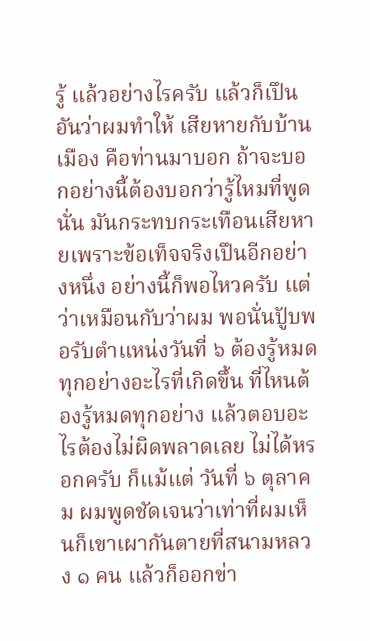รู้ แล้วอย่างไรครับ แล้วก็เปึนอันว่าผมทําให้ เสียหายกับบ้านเมือง คือท่านมาบอก ถ้าจะบอกอย่างนี้ต้องบอกว่ารู้ไหมที่พูดนั่น มันกระทบกระเทือนเสียหายเพราะข้อเท็จจริงเปึนอีกอย่างหนึ่ง อย่างนี้ก็พอไหวครับ แต่ว่าเหมือนกับว่าผม พอนั่นปัูบพอรับตําแหน่งวันที่ ๖ ต้องรู้หมดทุกอย่างอะไรที่เกิดขึ้น ที่ไหนต้องรู้หมดทุกอย่าง แล้วตอบอะไรต้องไม่ผิดพลาดเลย ไม่ได้หรอกครับ ก็แม้แต่ วันที่ ๖ ตุลาคม ผมพูดชัดเจนว่าเท่าที่ผมเห็นก็เขาเผากันตายที่สนามหลวง ๑ คน แล้วก็ออกข่า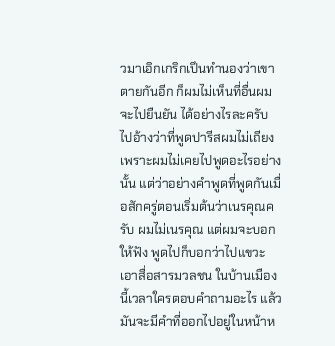วมาเอิกเกริกเปึนทํานองว่าเขาตายกันอีก ก็ผมไม่เห็นที่อื่นผมจะไปยืนยัน ได้อย่างไรละครับ ไปอ้างว่าที่พูดปารีสผมไม่เถียงเพราะผมไม่เคยไปพูดอะไรอย่างนั้น แต่ว่าอย่างคําพูดที่พูดกันเมื่อสักครู่ตอนเริ่มต้นว่าเนรคุณครับ ผมไม่เนรคุณ แต่ผมจะบอก ให้ฟัง พูดไปก็บอกว่าไปแขวะเอาสื่อสารมวลชน ในบ้านเมืองนี้เวลาใครตอบคําถามอะไร แล้วมันจะมีคําที่ออกไปอยู่ในหน้าห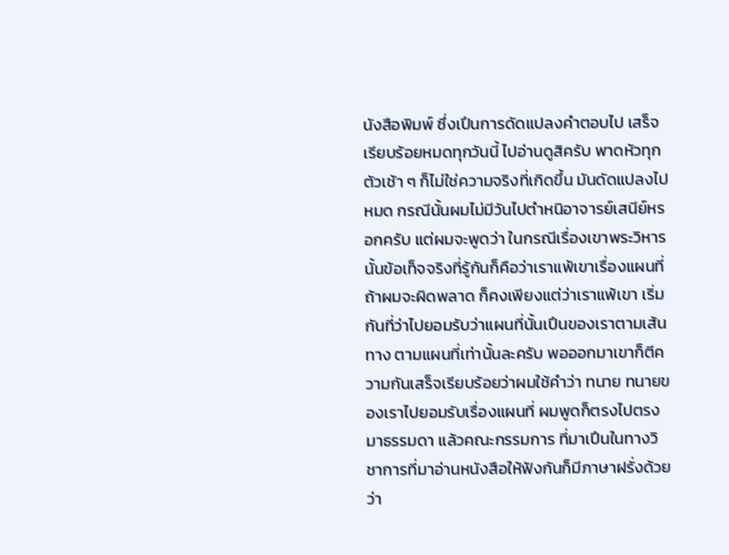นังสือพิมพ์ ซึ่งเปึนการดัดแปลงคําตอบไป เสร็จเรียบร้อยหมดทุกวันนี้ ไปอ่านดูสิครับ พาดหัวทุกตัวเช้า ๆ ก็ไม่ใช่ความจริงที่เกิดขึ้น มันดัดแปลงไปหมด กรณีนั้นผมไม่มีวันไปตําหนิอาจารย์เสนีย์หรอกครับ แต่ผมจะพูดว่า ในกรณีเรื่องเขาพระวิหารนั้นข้อเท็จจริงที่รู้กันก็คือว่าเราแพ้เขาเรื่องแผนที่ ถ้าผมจะผิดพลาด ก็คงเพียงแต่ว่าเราแพ้เขา เริ่มกันที่ว่าไปยอมรับว่าแผนที่นั้นเปึนของเราตามเส้นทาง ตามแผนที่เท่านั้นละครับ พอออกมาเขาก็ตีความกันเสร็จเรียบร้อยว่าผมใช้คําว่า ทนาย ทนายของเราไปยอมรับเรื่องแผนที่ ผมพูดก็ตรงไปตรงมาธรรมดา แล้วคณะกรรมการ ที่มาเปึนในทางวิชาการที่มาอ่านหนังสือให้ฟังกันก็มีภาษาฝรั่งด้วยว่า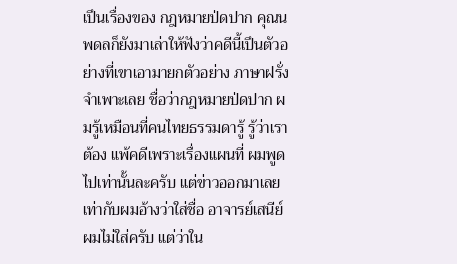เปึนเรื่องของ กฎหมายป่ดปาก คุณนพดลก็ยังมาเล่าให้ฟังว่าคดีนี้เปึนตัวอย่างที่เขาเอามายกตัวอย่าง ภาษาฝรั่งจําเพาะเลย ชื่อว่ากฎหมายป่ดปาก ผมรู้เหมือนที่คนไทยธรรมดารู้ รู้ว่าเราต้อง แพ้คดีเพราะเรื่องแผนที่ ผมพูดไปเท่านั้นละครับ แต่ข่าวออกมาเลยเท่ากับผมอ้างว่าใส่ชื่อ อาจารย์เสนีย์ ผมไม่ใส่ครับ แต่ว่าใน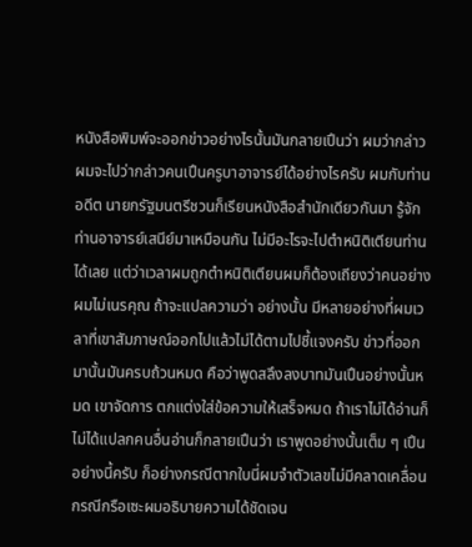หนังสือพิมพ์จะออกข่าวอย่างไรนั้นมันกลายเปึนว่า ผมว่ากล่าว ผมจะไปว่ากล่าวคนเปึนครูบาอาจารย์ได้อย่างไรครับ ผมกับท่านอดีต นายกรัฐมนตรีชวนก็เรียนหนังสือสํานักเดียวกันมา รู้จักท่านอาจารย์เสนีย์มาเหมือนกัน ไม่มีอะไรจะไปตําหนิติเตียนท่านได้เลย แต่ว่าเวลาผมถูกตําหนิติเตียนผมก็ต้องเถียงว่าคนอย่างผมไม่เนรคุณ ถ้าจะแปลความว่า อย่างนั้น มีหลายอย่างที่ผมเวลาที่เขาสัมภาษณ์ออกไปแล้วไม่ได้ตามไปชี้แจงครับ ข่าวที่ออกมานั้นมันครบถ้วนหมด คือว่าพูดสลึงลงบาทมันเปึนอย่างนั้นหมด เขาจัดการ ตกแต่งใส่ข้อความให้เสร็จหมด ถ้าเราไม่ได้อ่านก็ไม่ได้แปลกคนอื่นอ่านก็กลายเปึนว่า เราพูดอย่างนั้นเต็ม ๆ เปึนอย่างนี้ครับ ก็อย่างกรณีตากใบนี่ผมจําตัวเลขไม่มีคลาดเคลื่อน กรณีกรือเซะผมอธิบายความได้ชัดเจน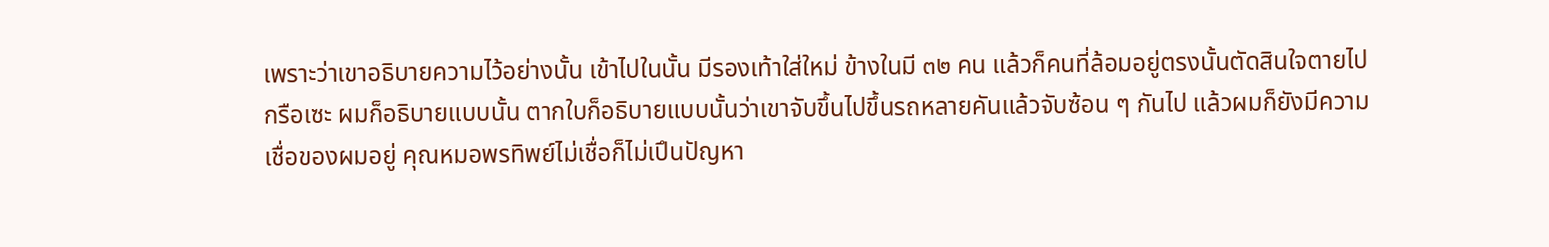เพราะว่าเขาอธิบายความไว้อย่างนั้น เข้าไปในนั้น มีรองเท้าใส่ใหม่ ข้างในมี ๓๒ คน แล้วก็คนที่ล้อมอยู่ตรงนั้นตัดสินใจตายไป กรือเซะ ผมก็อธิบายแบบนั้น ตากใบก็อธิบายแบบนั้นว่าเขาจับขึ้นไปขึ้นรถหลายคันแล้วจับซ้อน ๆ กันไป แล้วผมก็ยังมีความเชื่อของผมอยู่ คุณหมอพรทิพย์ไม่เชื่อก็ไม่เปึนปัญหา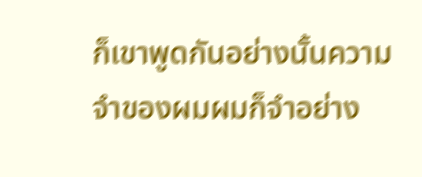ก็เขาพูดกันอย่างนั้นความจําของผมผมก็จําอย่าง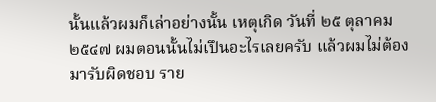นั้นแล้วผมก็เล่าอย่างนั้น เหตุเกิด วันที่ ๒๕ ตุลาคม ๒๕๔๗ ผมตอนนั้นไม่เปึนอะไรเลยครับ แล้วผมไม่ต้องมารับผิดชอบ ราย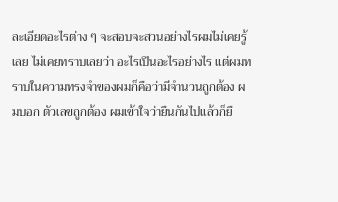ละเอียดอะไรต่าง ๆ จะสอบจะสวนอย่างไรผมไม่เคยรู้เลย ไม่เคยทราบเลยว่า อะไรเปึนอะไรอย่างไร แต่ผมทราบในความทรงจําของผมก็คือว่ามีจํานวนถูกต้อง ผมบอก ตัวเลขถูกต้อง ผมเข้าใจว่ายืนกันไปแล้วก็ยื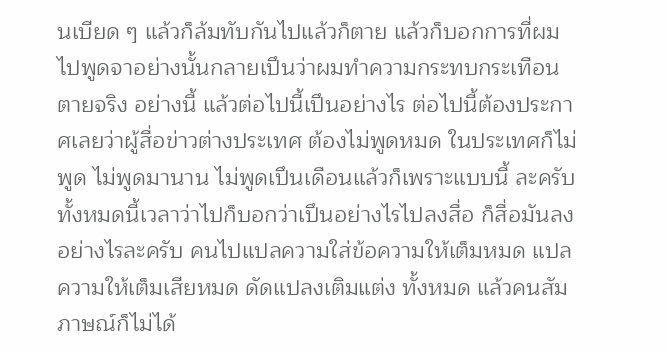นเบียด ๆ แล้วก็ล้มทับกันไปแล้วก็ตาย แล้วก็บอกการที่ผมไปพูดจาอย่างนั้นกลายเปึนว่าผมทําความกระทบกระเทือน ตายจริง อย่างนี้ แล้วต่อไปนี้เปึนอย่างไร ต่อไปนี้ต้องประกาศเลยว่าผู้สื่อข่าวต่างประเทศ ต้องไม่พูดหมด ในประเทศก็ไม่พูด ไม่พูดมานาน ไม่พูดเปึนเดือนแล้วก็เพราะแบบนี้ ละครับ ทั้งหมดนี้เวลาว่าไปก็บอกว่าเปึนอย่างไรไปลงสื่อ ก็สื่อมันลงอย่างไรละครับ คนไปแปลความใส่ข้อความให้เต็มหมด แปลความให้เต็มเสียหมด ดัดแปลงเติมแต่ง ทั้งหมด แล้วคนสัมภาษณ์ก็ไม่ได้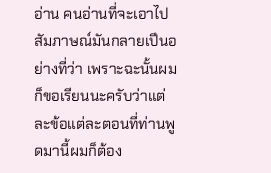อ่าน คนอ่านที่จะเอาไปสัมภาษณ์มันกลายเปึนอย่างที่ว่า เพราะฉะนั้นผมก็ขอเรียนนะครับว่าแต่ละข้อแต่ละตอนที่ท่านพูดมานี้ผมก็ต้อง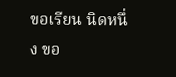ขอเรียน นิดหนึ่ง ขอ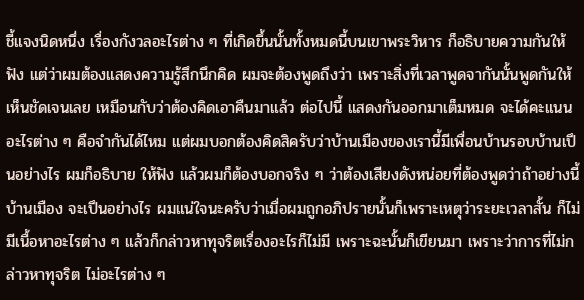ชี้แจงนิดหนึ่ง เรื่องกังวลอะไรต่าง ๆ ที่เกิดขึ้นนั้นทั้งหมดนี้บนเขาพระวิหาร ก็อธิบายความกันให้ฟัง แต่ว่าผมต้องแสดงความรู้สึกนึกคิด ผมจะต้องพูดถึงว่า เพราะสิ่งที่เวลาพูดจากันนั้นพูดกันให้เห็นชัดเจนเลย เหมือนกับว่าต้องคิดเอาคืนมาแล้ว ต่อไปนี้ แสดงกันออกมาเต็มหมด จะได้คะแนนอะไรต่าง ๆ คือจํากันได้ไหม แต่ผมบอกต้องคิดสิครับว่าบ้านเมืองของเรานี้มีเพื่อนบ้านรอบบ้านเปึนอย่างไร ผมก็อธิบาย ให้ฟัง แล้วผมก็ต้องบอกจริง ๆ ว่าต้องเสียงดังหน่อยที่ต้องพูดว่าถ้าอย่างนี้บ้านเมือง จะเปึนอย่างไร ผมแน่ใจนะครับว่าเมื่อผมถูกอภิปรายนั้นก็เพราะเหตุว่าระยะเวลาสั้น ก็ไม่มีเนื้อหาอะไรต่าง ๆ แล้วก็กล่าวหาทุจริตเรื่องอะไรก็ไม่มี เพราะฉะนั้นก็เขียนมา เพราะว่าการที่ไม่กล่าวหาทุจริต ไม่อะไรต่าง ๆ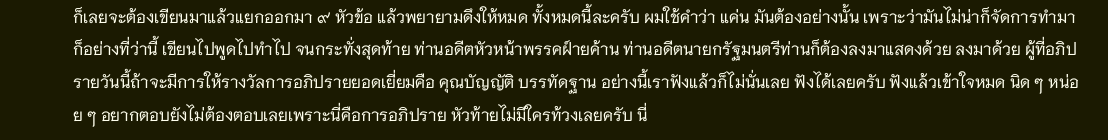ก็เลยจะต้องเขียนมาแล้วแยกออกมา ๙ หัวข้อ แล้วพยายามดึงให้หมด ทั้งหมดนี้ละครับ ผมใช้คําว่า แค่น มันต้องอย่างนั้น เพราะว่ามันไม่น่าก็จัดการทํามาก็อย่างที่ว่านี้ เขียนไปพูดไปทําไป จนกระทั่งสุดท้าย ท่านอดีตหัวหน้าพรรคฝ์ายค้าน ท่านอดีตนายกรัฐมนตรีท่านก็ต้องลงมาแสดงด้วย ลงมาด้วย ผู้ที่อภิปรายวันนี้ถ้าจะมีการให้รางวัลการอภิปรายยอดเยี่ยมคือ คุณบัญญัติ บรรทัดฐาน อย่างนี้เราฟังแล้วก็ไม่นั่นเลย ฟังได้เลยครับ ฟังแล้วเข้าใจหมด นิด ๆ หน่อย ๆ อยากตอบยังไม่ต้องตอบเลยเพราะนี่คือการอภิปราย หัวท้ายไม่มีใครท้วงเลยครับ นี่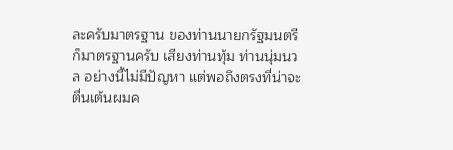ละครับมาตรฐาน ของท่านนายกรัฐมนตรีก็มาตรฐานครับ เสียงท่านทุ้ม ท่านนุ่มนวล อย่างนี้ไม่มีปัญหา แต่พอถึงตรงที่น่าจะตื่นเต้นผมค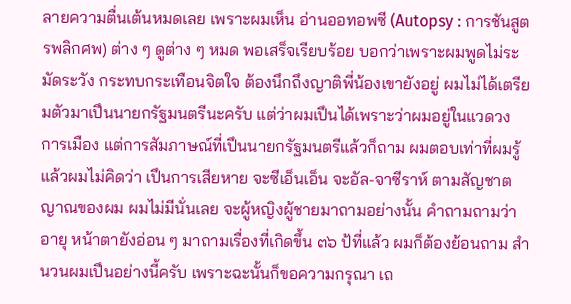ลายความตื่นเต้นหมดเลย เพราะผมเห็น อ่านออทอพซี (Autopsy : การชันสูตรพลิกศพ) ต่าง ๆ ดูต่าง ๆ หมด พอเสร็จเรียบร้อย บอกว่าเพราะผมพูดไม่ระมัดระวัง กระทบกระเทือนจิตใจ ต้องนึกถึงญาติพี่น้องเขายังอยู่ ผมไม่ได้เตรียมตัวมาเปึนนายกรัฐมนตรีนะครับ แต่ว่าผมเปึนได้เพราะว่าผมอยู่ในแวดวง การเมือง แต่การสัมภาษณ์ที่เปึนนายกรัฐมนตรีแล้วก็ถาม ผมตอบเท่าที่ผมรู้แล้วผมไม่คิดว่า เปึนการเสียหาย จะซีเอ็นเอ็น จะอัล-จาซีราห์ ตามสัญชาตญาณของผม ผมไม่มีนั่นเลย จะผู้หญิงผู้ชายมาถามอย่างนั้น คําถามถามว่า อายุ หน้าตายังอ่อน ๆ มาถามเรื่องที่เกิดขึ้น ๓๖ ป้ที่แล้ว ผมก็ต้องย้อนถาม สํานวนผมเปึนอย่างนี้ครับ เพราะฉะนั้นก็ขอความกรุณา เถ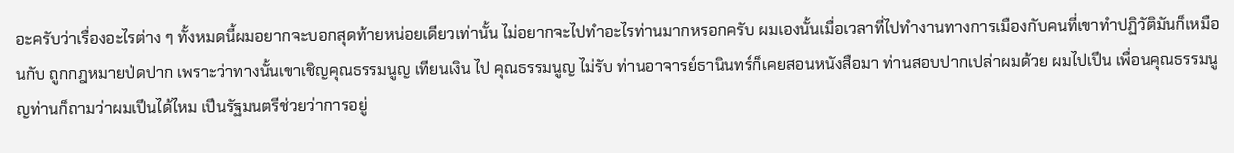อะครับว่าเรื่องอะไรต่าง ๆ ทั้งหมดนี้ผมอยากจะบอกสุดท้ายหน่อยเดียวเท่านั้น ไม่อยากจะไปทําอะไรท่านมากหรอกครับ ผมเองนั้นเมื่อเวลาที่ไปทํางานทางการเมืองกับคนที่เขาทําปฏิวัติมันก็เหมือนกับ ถูกกฎหมายป่ดปาก เพราะว่าทางนั้นเขาเชิญคุณธรรมนูญ เทียนเงิน ไป คุณธรรมนูญ ไม่รับ ท่านอาจารย์ธานินทร์ก็เคยสอนหนังสือมา ท่านสอบปากเปล่าผมด้วย ผมไปเปึน เพื่อนคุณธรรมนูญท่านก็ถามว่าผมเปึนได้ไหม เปึนรัฐมนตรีช่วยว่าการอยู่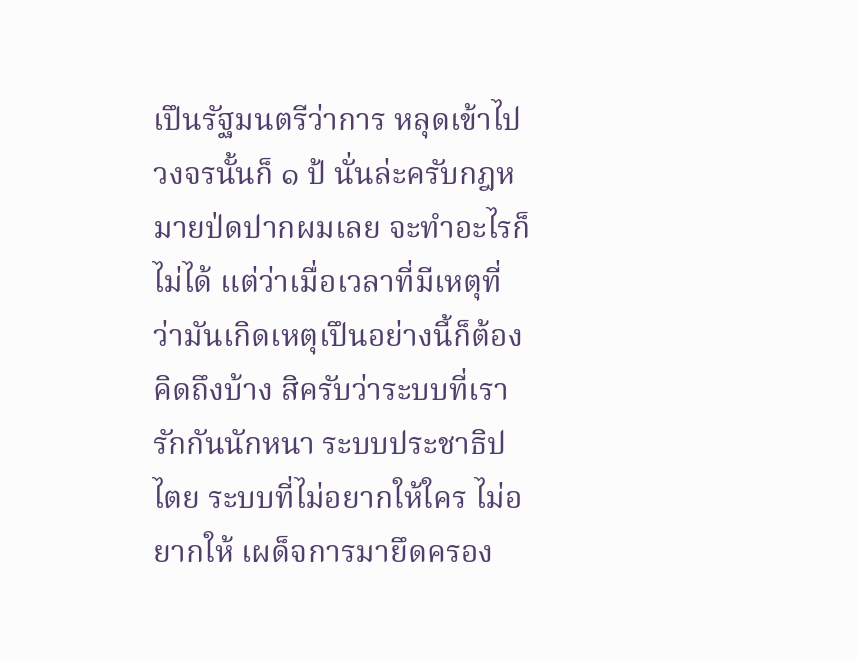เปึนรัฐมนตรีว่าการ หลุดเข้าไปวงจรนั้นก็ ๑ ป้ นั่นล่ะครับกฎหมายป่ดปากผมเลย จะทําอะไรก็ไม่ได้ แต่ว่าเมื่อเวลาที่มีเหตุที่ว่ามันเกิดเหตุเปึนอย่างนี้ก็ต้องคิดถึงบ้าง สิครับว่าระบบที่เรารักกันนักหนา ระบบประชาธิปไตย ระบบที่ไม่อยากให้ใคร ไม่อยากให้ เผด็จการมายึดครอง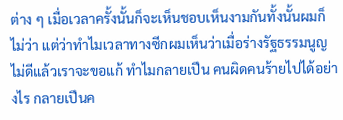ต่าง ๆ เมื่อเวลาครั้งนั้นก็จะเห็นชอบเห็นงามกันทั้งนั้นผมก็ไม่ว่า แต่ว่าทําไมเวลาทางซีกผมเห็นว่าเมื่อร่างรัฐธรรมนูญไม่ดีแล้วเราจะขอแก้ ทําไมกลายเปึน คนผิดคนร้ายไปได้อย่างไร กลายเปึนค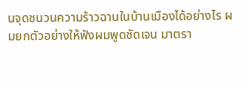นจุดชนวนความร้าวฉานในบ้านเมืองได้อย่างไร ผมยกตัวอย่างให้ฟังผมพูดชัดเจน มาตรา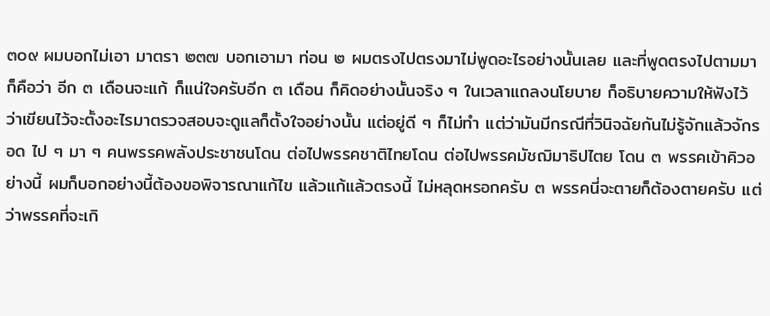๓๐๙ ผมบอกไม่เอา มาตรา ๒๓๗ บอกเอามา ท่อน ๒ ผมตรงไปตรงมาไม่พูดอะไรอย่างนั้นเลย และที่พูดตรงไปตามมาก็คือว่า อีก ๓ เดือนจะแก้ ก็แน่ใจครับอีก ๓ เดือน ก็คิดอย่างนั้นจริง ๆ ในเวลาแถลงนโยบาย ก็อธิบายความให้ฟังไว้ว่าเขียนไว้จะตั้งอะไรมาตรวจสอบจะดูแลก็ตั้งใจอย่างนั้น แต่อยู่ดี ๆ ก็ไม่ทํา แต่ว่ามันมีกรณีที่วินิจฉัยกันไม่รู้จักแล้วจักรอด ไป ๆ มา ๆ คนพรรคพลังประชาชนโดน ต่อไปพรรคชาติไทยโดน ต่อไปพรรคมัชฌิมาธิปไตย โดน ๓ พรรคเข้าคิวอย่างนี้ ผมก็บอกอย่างนี้ต้องขอพิจารณาแก้ไข แล้วแก้แล้วตรงนี้ ไม่หลุดหรอกครับ ๓ พรรคนี่จะตายก็ต้องตายครับ แต่ว่าพรรคที่จะเกิ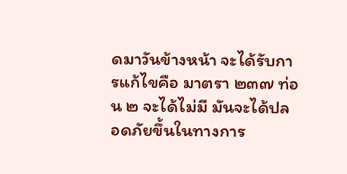ดมาวันข้างหน้า จะได้รับการแก้ไขคือ มาตรา ๒๓๗ ท่อน ๒ จะได้ไม่มี มันจะได้ปลอดภัยขึ้นในทางการ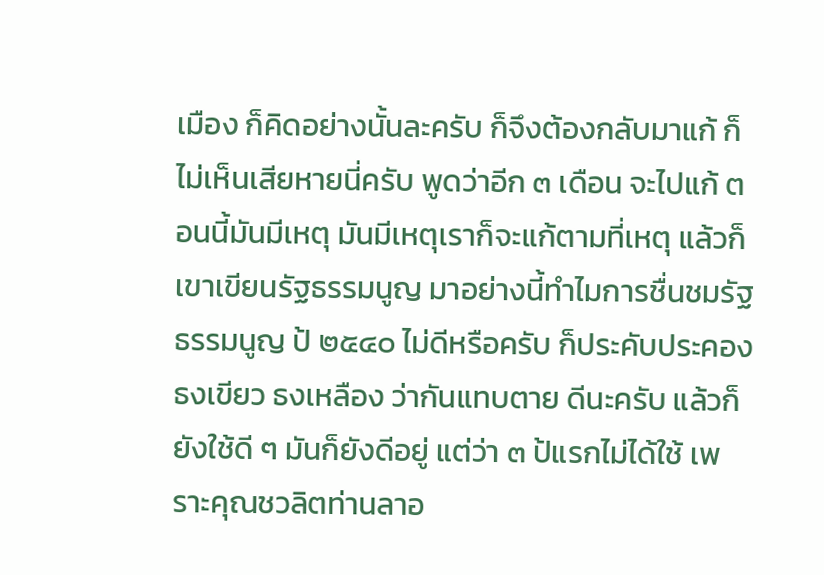เมือง ก็คิดอย่างนั้นละครับ ก็จึงต้องกลับมาแก้ ก็ไม่เห็นเสียหายนี่ครับ พูดว่าอีก ๓ เดือน จะไปแก้ ตอนนี้มันมีเหตุ มันมีเหตุเราก็จะแก้ตามที่เหตุ แล้วก็เขาเขียนรัฐธรรมนูญ มาอย่างนี้ทําไมการชื่นชมรัฐธรรมนูญ ป้ ๒๕๔๐ ไม่ดีหรือครับ ก็ประคับประคองธงเขียว ธงเหลือง ว่ากันแทบตาย ดีนะครับ แล้วก็ยังใช้ดี ๆ มันก็ยังดีอยู่ แต่ว่า ๓ ป้แรกไม่ได้ใช้ เพราะคุณชวลิตท่านลาอ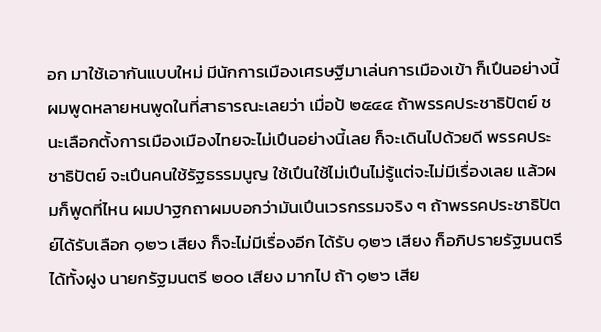อก มาใช้เอากันแบบใหม่ มีนักการเมืองเศรษฐีมาเล่นการเมืองเข้า ก็เปึนอย่างนี้ ผมพูดหลายหนพูดในที่สาธารณะเลยว่า เมื่อป้ ๒๕๔๔ ถ้าพรรคประชาธิปัตย์ ชนะเลือกตั้งการเมืองเมืองไทยจะไม่เปึนอย่างนี้เลย ก็จะเดินไปด้วยดี พรรคประชาธิปัตย์ จะเปึนคนใช้รัฐธรรมนูญ ใช้เปึนใช้ไม่เปึนไม่รู้แต่จะไม่มีเรื่องเลย แล้วผมก็พูดที่ไหน ผมปาฐกถาผมบอกว่ามันเปึนเวรกรรมจริง ๆ ถ้าพรรคประชาธิปัตย์ได้รับเลือก ๑๒๖ เสียง ก็จะไม่มีเรื่องอีก ได้รับ ๑๒๖ เสียง ก็อภิปรายรัฐมนตรีได้ทั้งฝูง นายกรัฐมนตรี ๒๐๐ เสียง มากไป ถ้า ๑๒๖ เสีย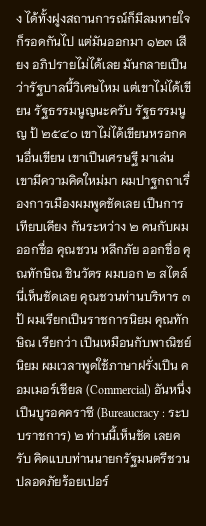ง ได้ทั้งฝูงสถานการณ์ก็มีลมหายใจก็รอดกันไป แต่มันออกมา ๑๒๓ เสียง อภิปรายไม่ได้เลย มันกลายเปึนว่ารัฐบาลนี้วิเศษไหม แต่เขาไม่ได้เขียน รัฐธรรมนูญนะครับ รัฐธรรมนูญ ป้ ๒๕๔๐ เขาไม่ได้เขียนหรอกคนอื่นเขียน เขาเปึนเศรษฐี มาเล่น เขามีความคิดใหม่มา ผมปาฐกถาเรื่องการเมืองผมพูดชัดเลย เปึนการเทียบเคียง กันระหว่าง ๒ คนกับผม ออกชื่อ คุณชวน หลีกภัย ออกชื่อ คุณทักษิณ ชินวัตร ผมบอก ๒ สไตล์นี่เห็นชัดเลย คุณชวนท่านบริหาร ๓ ป้ ผมเรียกเปึนราชการนิยม คุณทักษิณ เรียกว่า เปึนเหมือนกับพาณิชย์นิยม ผมเวลาพูดใช้ภาษาฝรั่งเปึน คอมเมอร์เชียล (Commercial) อันหนึ่งเปึนบูรอคคราซี (Bureaucracy : ระบบราชการ) ๒ ท่านนี้เห็นชัด เลยครับ คิดแบบท่านนายกรัฐมนตรีชวน ปลอดภัยร้อยเปอร์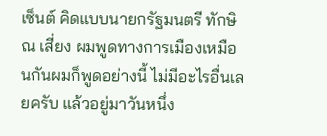เซ็นต์ คิดแบบนายกรัฐมนตรี ทักษิณ เสี่ยง ผมพูดทางการเมืองเหมือนกันผมก็พูดอย่างนี้ ไม่มีอะไรอื่นเลยครับ แล้วอยู่มาวันหนึ่ง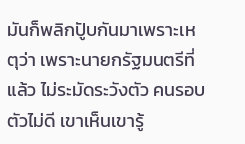มันก็พลิกปัูบกันมาเพราะเหตุว่า เพราะนายกรัฐมนตรีที่แล้ว ไม่ระมัดระวังตัว คนรอบตัวไม่ดี เขาเห็นเขารู้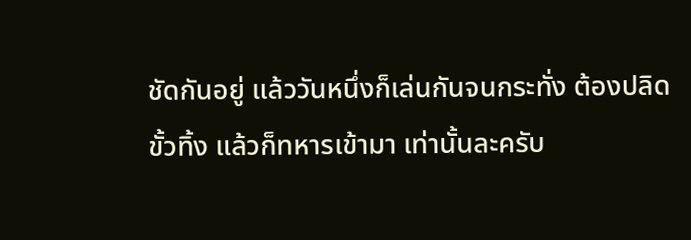ชัดกันอยู่ แล้ววันหนึ่งก็เล่นกันจนกระทั่ง ต้องปลิดขั้วทิ้ง แล้วก็ทหารเข้ามา เท่านั้นละครับ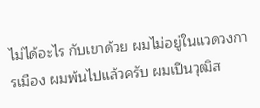ไม่ได้อะไร กับเขาด้วย ผมไม่อยู่ในแวดวงการเมือง ผมพ้นไปแล้วครับ ผมเปึนวุฒิส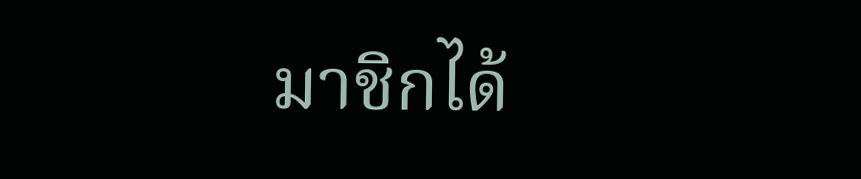มาชิกได้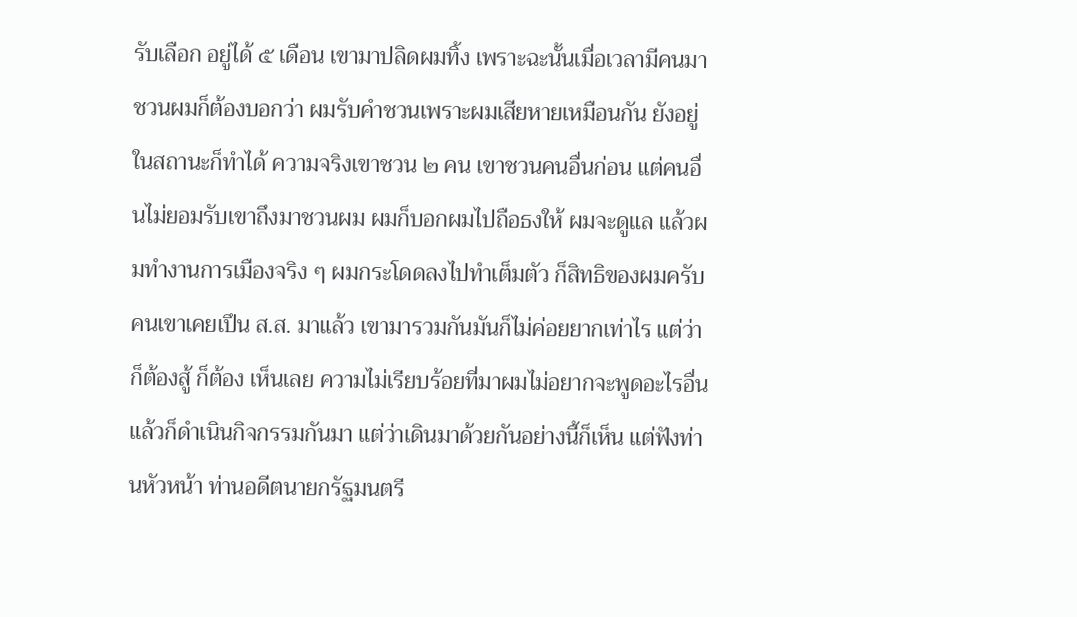รับเลือก อยู่ได้ ๕ เดือน เขามาปลิดผมทิ้ง เพราะฉะนั้นเมื่อเวลามีคนมาชวนผมก็ต้องบอกว่า ผมรับคําชวนเพราะผมเสียหายเหมือนกัน ยังอยู่ในสถานะก็ทําได้ ความจริงเขาชวน ๒ คน เขาชวนคนอื่นก่อน แต่คนอื่นไม่ยอมรับเขาถึงมาชวนผม ผมก็บอกผมไปถือธงให้ ผมจะดูแล แล้วผมทํางานการเมืองจริง ๆ ผมกระโดดลงไปทําเต็มตัว ก็สิทธิของผมครับ คนเขาเคยเปึน ส.ส. มาแล้ว เขามารวมกันมันก็ไม่ค่อยยากเท่าไร แต่ว่าก็ต้องสู้ ก็ต้อง เห็นเลย ความไม่เรียบร้อยที่มาผมไม่อยากจะพูดอะไรอื่น แล้วก็ดําเนินกิจกรรมกันมา แต่ว่าเดินมาด้วยกันอย่างนี้ก็เห็น แต่ฟังท่านหัวหน้า ท่านอดีตนายกรัฐมนตรี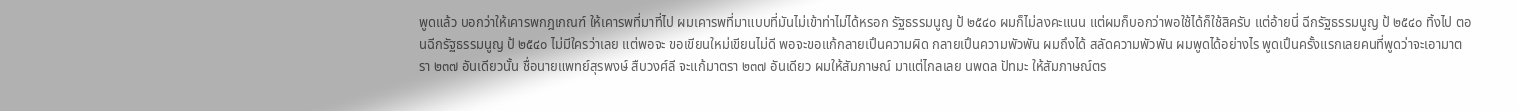พูดแล้ว บอกว่าให้เคารพกฎเกณฑ์ ให้เคารพที่มาที่ไป ผมเคารพที่มาแบบที่มันไม่เข้าท่าไม่ได้หรอก รัฐธรรมนูญ ป้ ๒๕๔๐ ผมก็ไม่ลงคะแนน แต่ผมก็บอกว่าพอใช้ได้ก็ใช้สิครับ แต่อ้ายนี่ ฉีกรัฐธรรมนูญ ป้ ๒๕๔๐ ทิ้งไป ตอนฉีกรัฐธรรมนูญ ป้ ๒๕๔๐ ไม่มีใครว่าเลย แต่พอจะ ขอเขียนใหม่เขียนไม่ดี พอจะขอแก้กลายเปึนความผิด กลายเปึนความพัวพัน ผมถึงได้ สลัดความพัวพัน ผมพูดได้อย่างไร พูดเปึนครั้งแรกเลยคนที่พูดว่าจะเอามาตรา ๒๓๗ อันเดียวนั้น ชื่อนายแพทย์สุรพงษ์ สืบวงศ์ลี จะแก้มาตรา ๒๓๗ อันเดียว ผมให้สัมภาษณ์ มาแต่ไกลเลย นพดล ปัทมะ ให้สัมภาษณ์ตร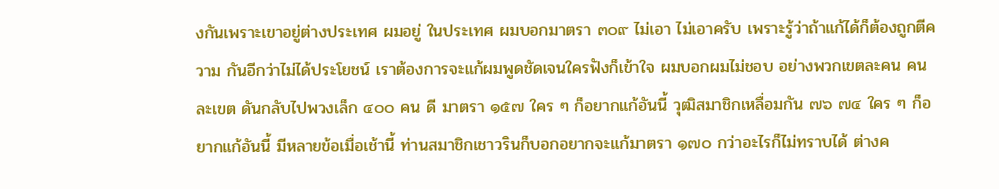งกันเพราะเขาอยู่ต่างประเทศ ผมอยู่ ในประเทศ ผมบอกมาตรา ๓๐๙ ไม่เอา ไม่เอาครับ เพราะรู้ว่าถ้าแก้ได้ก็ต้องถูกตีความ กันอีกว่าไม่ได้ประโยชน์ เราต้องการจะแก้ผมพูดชัดเจนใครฟังก็เข้าใจ ผมบอกผมไม่ชอบ อย่างพวกเขตละคน คนละเขต ดันกลับไปพวงเล็ก ๔๐๐ คน ดี มาตรา ๑๕๗ ใคร ๆ ก็อยากแก้อันนี้ วุฒิสมาชิกเหลื่อมกัน ๗๖ ๗๔ ใคร ๆ ก็อยากแก้อันนี้ มีหลายข้อเมื่อเช้านี้ ท่านสมาชิกเชาวรินก็บอกอยากจะแก้มาตรา ๑๗๐ กว่าอะไรก็ไม่ทราบได้ ต่างค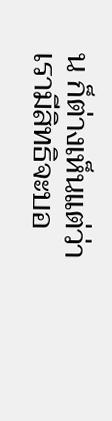น ก็ต่างเห็นแต่ว่าเรามีสิทธิจะบอ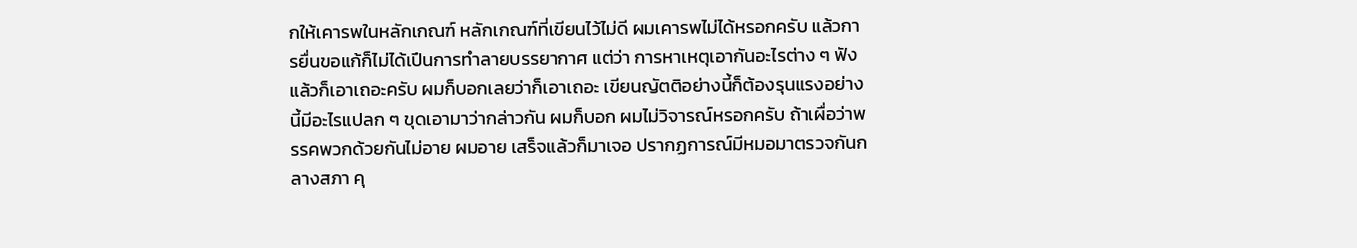กให้เคารพในหลักเกณฑ์ หลักเกณฑ์ที่เขียนไว้ไม่ดี ผมเคารพไม่ได้หรอกครับ แล้วการยื่นขอแก้ก็ไม่ได้เปึนการทําลายบรรยากาศ แต่ว่า การหาเหตุเอากันอะไรต่าง ๆ ฟังแล้วก็เอาเถอะครับ ผมก็บอกเลยว่าก็เอาเถอะ เขียนญัตติอย่างนี้ก็ต้องรุนแรงอย่างนี้มีอะไรแปลก ๆ ขุดเอามาว่ากล่าวกัน ผมก็บอก ผมไม่วิจารณ์หรอกครับ ถ้าเผื่อว่าพรรคพวกด้วยกันไม่อาย ผมอาย เสร็จแล้วก็มาเจอ ปรากฏการณ์มีหมอมาตรวจกันกลางสภา คุ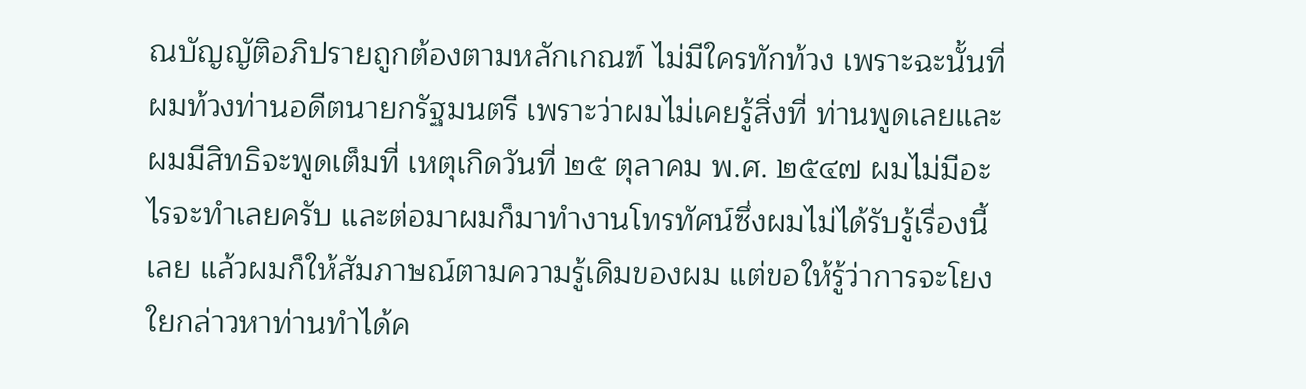ณบัญญัติอภิปรายถูกต้องตามหลักเกณฑ์ ไม่มีใครทักท้วง เพราะฉะนั้นที่ผมท้วงท่านอดีตนายกรัฐมนตรี เพราะว่าผมไม่เคยรู้สิ่งที่ ท่านพูดเลยและผมมีสิทธิจะพูดเต็มที่ เหตุเกิดวันที่ ๒๕ ตุลาคม พ.ศ. ๒๕๔๗ ผมไม่มีอะไรจะทําเลยครับ และต่อมาผมก็มาทํางานโทรทัศน์ซึ่งผมไม่ได้รับรู้เรื่องนี้เลย แล้วผมก็ให้สัมภาษณ์ตามความรู้เดิมของผม แต่ขอให้รู้ว่าการจะโยงใยกล่าวหาท่านทําได้ค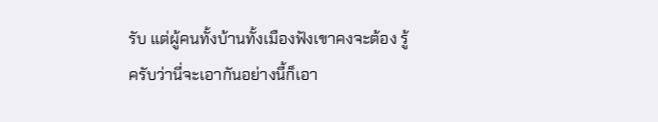รับ แต่ผู้คนทั้งบ้านทั้งเมืองฟังเขาคงจะต้อง รู้ครับว่านี่จะเอากันอย่างนี้ก็เอา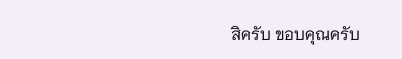สิครับ ขอบคุณครับ